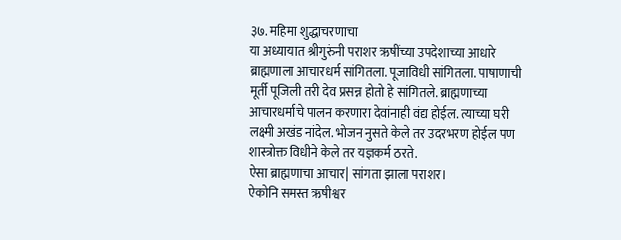३७. महिमा शुद्धाचरणाचा
या अध्यायात श्रीगुरुंनी पराशर ऋषींच्या उपदेशाच्या आधारे ब्राह्मणाला आचारधर्म सांगितला. पूजाविधी सांगितला. पाषाणाची मूर्ती पूजिली तरी देव प्रसन्न होतो हे सांगितले. ब्राह्मणाच्या आचारधर्माचे पालन करणारा देवांनाही वंद्य होईल. त्याच्या घरी लक्ष्मी अखंड नांदेल. भोजन नुसते केले तर उदरभरण होईल पण शास्त्रोक्त विधीने केले तर यज्ञकर्म ठरते.
ऐसा ब्राह्मणाचा आचार| सांगता झाला पराशर।
ऐकोनि समस्त ऋषीश्वर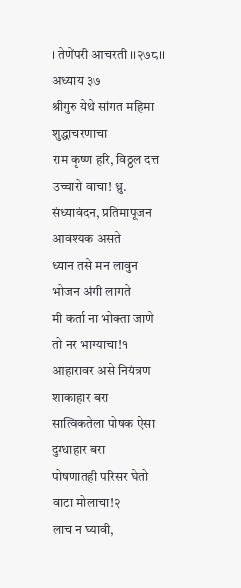। तेणेंपरी आचरती ।।२७८।। अध्याय ३७
श्रीगुरु येथे सांगत महिमा शुद्धाचरणाचा
राम कृष्ण हरि, विठ्ठल दत्त उच्चारो वाचा! ध्रु.
संध्यावंदन, प्रतिमापूजन आवश्यक असते
ध्यान तसे मन लावुन भोजन अंगी लागते
मी कर्ता ना भोक्ता जाणे तो नर भाग्याचा!१
आहारावर असे नियंत्रण शाकाहार बरा
सात्विकतेला पोषक ऐसा दुग्धाहार बरा
पोषणातही परिसर घेतो वाटा मोलाचा!२
लाच न घ्यावी,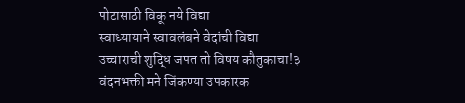पोटासाठी विकू नये विद्या
स्वाध्यायाने स्वावलंबने वेदांची विद्या
उच्चाराची शुद्धि जपत तो विषय कौतुकाचा!३
वंदनभक्ती मने जिंकण्या उपकारक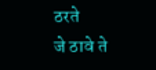ठरते
जे ठावे ते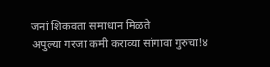जनां शिकवता समाधान मिळते
अपुल्या गरजा कमी कराव्या सांगावा गुरुचा!४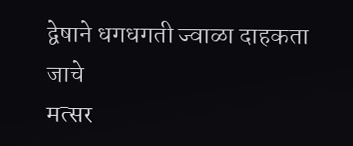द्वेषाने धगधगती ज्वाळा दाहकता जाचे
मत्सर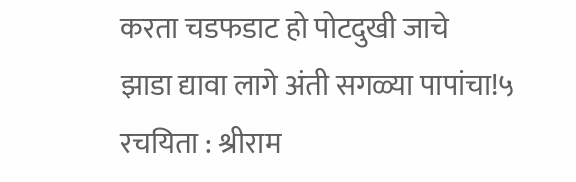करता चडफडाट हो पोटदुखी जाचे
झाडा द्यावा लागे अंती सगळ्या पापांचा!५
रचयिता : श्रीराम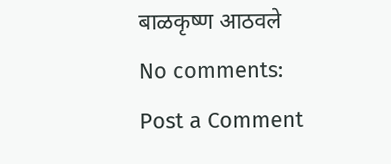बाळकृष्ण आठवले
No comments:
Post a Comment